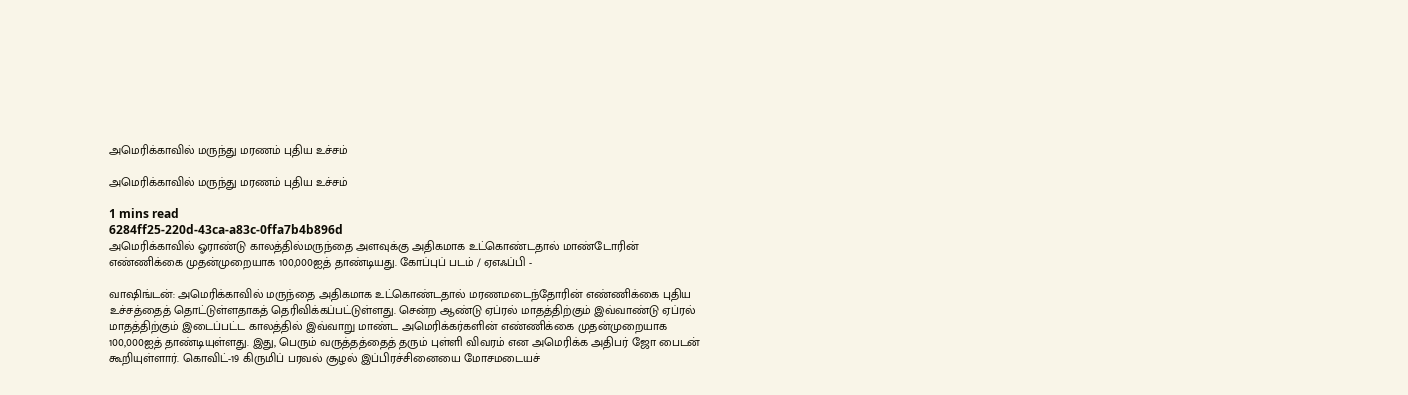அமெரிக்காவில் மருந்து மரணம் புதிய உச்சம்

அமெரிக்காவில் மருந்து மரணம் புதிய உச்சம்

1 mins read
6284ff25-220d-43ca-a83c-0ffa7b4b896d
அமெரிக்காவில் ஓராண்டு காலத்தில்மருந்தை அளவுக்கு அதிகமாக உட்கொண்டதால் மாண்டோரின் எண்ணிக்கை முதன்முறையாக 100,000ஐத் தாண்டியது. கோப்புப் படம் / ஏஎஃப்பி -

வாஷிங்டன்: அமெரிக்காவில் மருந்தை அதிகமாக உட்கொண்டதால் மரணமடைந்தோரின் எண்ணிக்கை புதிய உச்சத்தைத் தொட்டுள்ளதாகத் தெரிவிக்கப்பட்டுள்ளது. சென்ற ஆண்டு ஏப்ரல் மாதத்திற்கும் இவ்வாண்டு ஏப்ரல் மாதத்திற்கும் இடைப்பட்ட காலத்தில் இவ்வாறு மாண்ட அமெரிக்கர்களின் எண்ணிக்கை முதன்முறையாக 100,000ஐத் தாண்டியுள்ளது. இது, பெரும் வருத்தத்தைத் தரும் புள்ளி விவரம் என அமெரிக்க அதிபர் ஜோ பைடன் கூறியுள்ளார். கொவிட்-19 கிருமிப் பரவல் சூழல் இப்பிரச்சினையை மோசமடையச்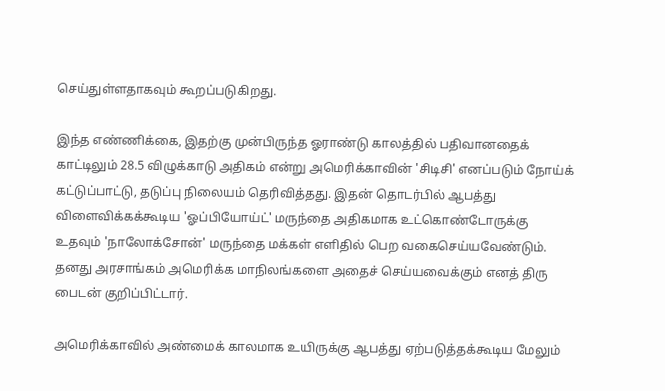செய்துள்ளதாகவும் கூறப்படுகிறது.

இந்த எண்ணிக்கை, இதற்கு முன்பிருந்த ஓராண்டு காலத்தில் பதிவானதைக் காட்டிலும் 28.5 விழுக்காடு அதிகம் என்று அமெரிக்காவின் 'சிடிசி' எனப்படும் நோய்க் கட்டுப்பாட்டு, தடுப்பு நிலையம் தெரிவித்தது. இதன் தொடர்பில் ஆபத்து விளைவிக்கக்கூடிய 'ஓப்பியோய்ட்' மருந்தை அதிகமாக உட்கொண்டோருக்கு உதவும் 'நாலோக்சோன்' மருந்தை மக்கள் எளிதில் பெற வகைசெய்யவேண்டும். தனது அரசாங்கம் அமெரிக்க மாநிலங்களை அதைச் செய்யவைக்கும் எனத் திரு பைடன் குறிப்பிட்டார்.

அமெரிக்காவில் அண்மைக் காலமாக உயிருக்கு ஆபத்து ஏற்படுத்தக்கூடிய மேலும்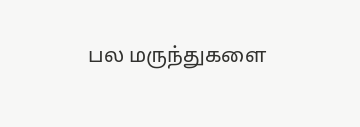பல மருந்துகளை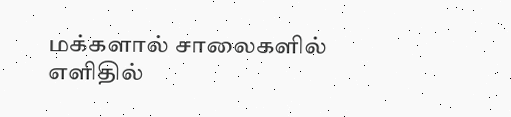மக்களால் சாலைகளில் எளிதில்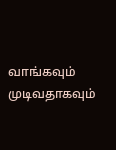வாங்கவும் முடிவதாகவும்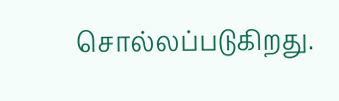சொல்லப்படுகிறது.